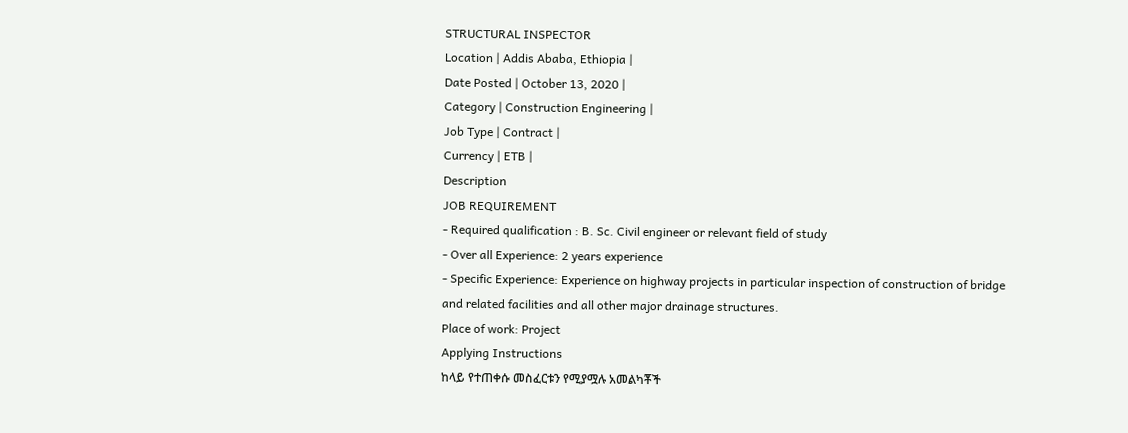STRUCTURAL INSPECTOR
Location | Addis Ababa, Ethiopia |
Date Posted | October 13, 2020 |
Category | Construction Engineering |
Job Type | Contract |
Currency | ETB |
Description
JOB REQUIREMENT
- Required qualification : B. Sc. Civil engineer or relevant field of study
- Over all Experience: 2 years experience
- Specific Experience: Experience on highway projects in particular inspection of construction of bridge and related facilities and all other major drainage structures.
Place of work: Project
Applying Instructions
ከላይ የተጠቀሱ መስፈርቱን የሚያሟሉ አመልካቾች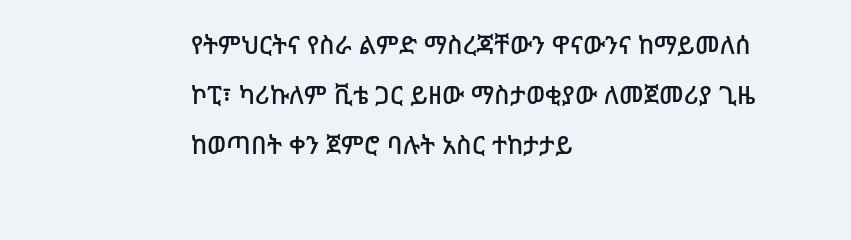የትምህርትና የስራ ልምድ ማስረጃቸውን ዋናውንና ከማይመለሰ ኮፒ፣ ካሪኩለም ቪቴ ጋር ይዘው ማስታወቂያው ለመጀመሪያ ጊዜ ከወጣበት ቀን ጀምሮ ባሉት አስር ተከታታይ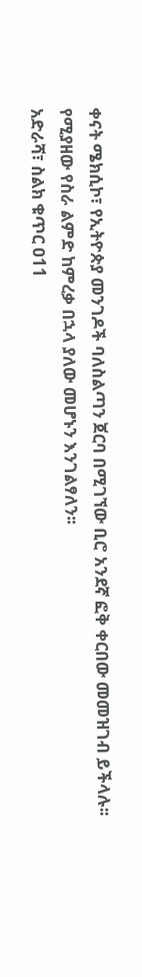ቀናት ሜክሲኮ፣ የኢትዮጵያ መንገዶች ባለስልጣን ጀርባ በሚገኘው ቢሮ አንደኛ ፎቅ ቀርበው መመዝገብ ይችላሉ፡፡ የሚያዘው የስራ ልምድ ከምረቃ በኋላ ያለው መሆኑን እንገልፃለን፡፡
አድራሻ፣ ስልክ ቁጥር ዐ11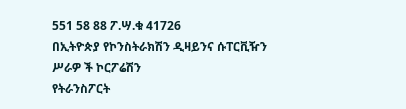551 58 88 ፖ.ሣ.ቁ 41726
በኢትዮጵያ የኮንስትራክሽን ዲዛይንና ሱፐርቪዥን ሥራዎ ች ኮርፖሬሽን
የትራንስፖርት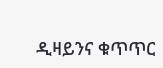ዲዛይንና ቁጥጥር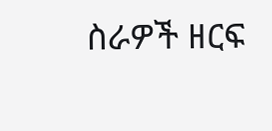ስራዎች ዘርፍ